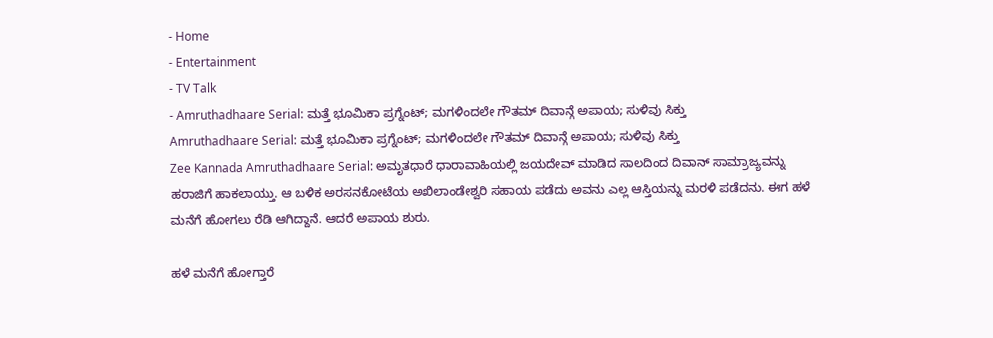- Home
- Entertainment
- TV Talk
- Amruthadhaare Serial: ಮತ್ತೆ ಭೂಮಿಕಾ ಪ್ರಗ್ನೆಂಟ್; ಮಗಳಿಂದಲೇ ಗೌತಮ್ ದಿವಾನ್ಗೆ ಅಪಾಯ; ಸುಳಿವು ಸಿಕ್ತು
Amruthadhaare Serial: ಮತ್ತೆ ಭೂಮಿಕಾ ಪ್ರಗ್ನೆಂಟ್; ಮಗಳಿಂದಲೇ ಗೌತಮ್ ದಿವಾನ್ಗೆ ಅಪಾಯ; ಸುಳಿವು ಸಿಕ್ತು
Zee Kannada Amruthadhaare Serial: ಅಮೃತಧಾರೆ ಧಾರಾವಾಹಿಯಲ್ಲಿ ಜಯದೇವ್ ಮಾಡಿದ ಸಾಲದಿಂದ ದಿವಾನ್ ಸಾಮ್ರಾಜ್ಯವನ್ನು ಹರಾಜಿಗೆ ಹಾಕಲಾಯ್ತು. ಆ ಬಳಿಕ ಅರಸನಕೋಟೆಯ ಅಖಿಲಾಂಡೇಶ್ವರಿ ಸಹಾಯ ಪಡೆದು ಅವನು ಎಲ್ಲ ಆಸ್ತಿಯನ್ನು ಮರಳಿ ಪಡೆದನು. ಈಗ ಹಳೆ ಮನೆಗೆ ಹೋಗಲು ರೆಡಿ ಆಗಿದ್ದಾನೆ. ಆದರೆ ಅಪಾಯ ಶುರು.

ಹಳೆ ಮನೆಗೆ ಹೋಗ್ತಾರೆ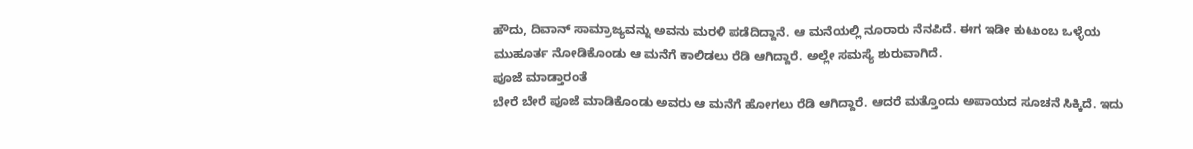ಹೌದು, ದಿವಾನ್ ಸಾಮ್ರಾಜ್ಯವನ್ನು ಅವನು ಮರಳಿ ಪಡೆದಿದ್ದಾನೆ. ಆ ಮನೆಯಲ್ಲಿ ನೂರಾರು ನೆನಪಿದೆ. ಈಗ ಇಡೀ ಕುಟುಂಬ ಒಳ್ಳೆಯ ಮುಹೂರ್ತ ನೋಡಿಕೊಂಡು ಆ ಮನೆಗೆ ಕಾಲಿಡಲು ರೆಡಿ ಆಗಿದ್ದಾರೆ. ಅಲ್ಲೇ ಸಮಸ್ಯೆ ಶುರುವಾಗಿದೆ.
ಪೂಜೆ ಮಾಡ್ತಾರಂತೆ
ಬೇರೆ ಬೇರೆ ಪೂಜೆ ಮಾಡಿಕೊಂಡು ಅವರು ಆ ಮನೆಗೆ ಹೋಗಲು ರೆಡಿ ಆಗಿದ್ದಾರೆ. ಆದರೆ ಮತ್ತೊಂದು ಅಪಾಯದ ಸೂಚನೆ ಸಿಕ್ಕಿದೆ. ಇದು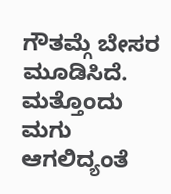ಗೌತಮ್ಗೆ ಬೇಸರ ಮೂಡಿಸಿದೆ.
ಮತ್ತೊಂದು ಮಗು ಆಗಲಿದ್ಯಂತೆ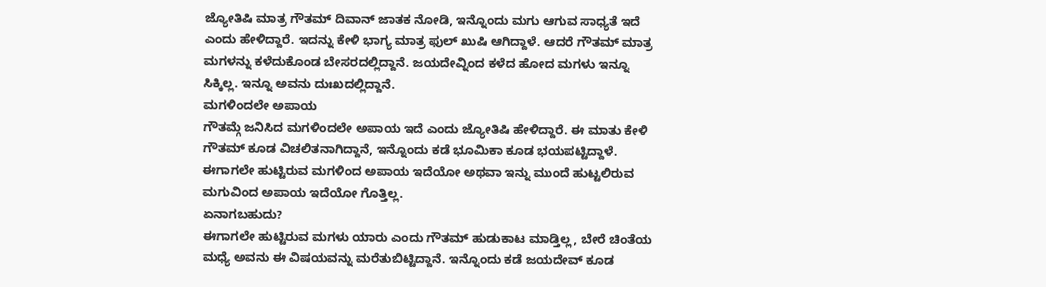ಜ್ಯೋತಿಷಿ ಮಾತ್ರ ಗೌತಮ್ ದಿವಾನ್ ಜಾತಕ ನೋಡಿ, ಇನ್ನೊಂದು ಮಗು ಆಗುವ ಸಾಧ್ಯತೆ ಇದೆ ಎಂದು ಹೇಳಿದ್ದಾರೆ. ಇದನ್ನು ಕೇಳಿ ಭಾಗ್ಯ ಮಾತ್ರ ಫುಲ್ ಖುಷಿ ಆಗಿದ್ದಾಳೆ. ಆದರೆ ಗೌತಮ್ ಮಾತ್ರ ಮಗಳನ್ನು ಕಳೆದುಕೊಂಡ ಬೇಸರದಲ್ಲಿದ್ದಾನೆ. ಜಯದೇವ್ನಿಂದ ಕಳೆದ ಹೋದ ಮಗಳು ಇನ್ನೂ ಸಿಕ್ಕಿಲ್ಲ. ಇನ್ನೂ ಅವನು ದುಃಖದಲ್ಲಿದ್ದಾನೆ.
ಮಗಳಿಂದಲೇ ಅಪಾಯ
ಗೌತಮ್ಗೆ ಜನಿಸಿದ ಮಗಳಿಂದಲೇ ಅಪಾಯ ಇದೆ ಎಂದು ಜ್ಯೋತಿಷಿ ಹೇಳಿದ್ದಾರೆ. ಈ ಮಾತು ಕೇಳಿ ಗೌತಮ್ ಕೂಡ ವಿಚಲಿತನಾಗಿದ್ದಾನೆ, ಇನ್ನೊಂದು ಕಡೆ ಭೂಮಿಕಾ ಕೂಡ ಭಯಪಟ್ಟಿದ್ದಾಳೆ. ಈಗಾಗಲೇ ಹುಟ್ಟಿರುವ ಮಗಳಿಂದ ಅಪಾಯ ಇದೆಯೋ ಅಥವಾ ಇನ್ನು ಮುಂದೆ ಹುಟ್ಟಲಿರುವ ಮಗುವಿಂದ ಅಪಾಯ ಇದೆಯೋ ಗೊತ್ತಿಲ್ಲ.
ಏನಾಗಬಹುದು?
ಈಗಾಗಲೇ ಹುಟ್ಟಿರುವ ಮಗಳು ಯಾರು ಎಂದು ಗೌತಮ್ ಹುಡುಕಾಟ ಮಾಡ್ತಿಲ್ಲ, ಬೇರೆ ಚಿಂತೆಯ ಮಧ್ಯೆ ಅವನು ಈ ವಿಷಯವನ್ನು ಮರೆತುಬಿಟ್ಟಿದ್ದಾನೆ. ಇನ್ನೊಂದು ಕಡೆ ಜಯದೇವ್ ಕೂಡ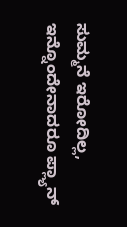ಸುಮ್ಮನೆ ಇರೋದಿಲ್ಲ, ಇನ್ನೊಂದೇನಾದರೂ ಪ್ಲ್ಯಾನ್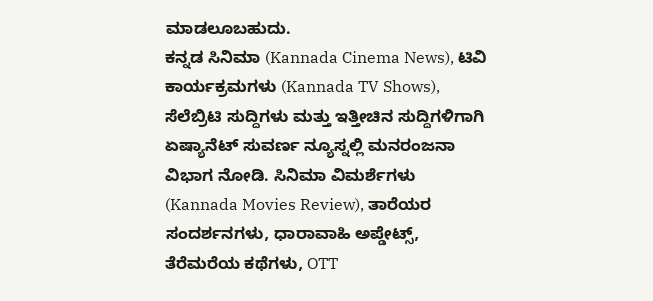ಮಾಡಲೂಬಹುದು.
ಕನ್ನಡ ಸಿನಿಮಾ (Kannada Cinema News), ಟಿವಿ ಕಾರ್ಯಕ್ರಮಗಳು (Kannada TV Shows), ಸೆಲೆಬ್ರಿಟಿ ಸುದ್ದಿಗಳು ಮತ್ತು ಇತ್ತೀಚಿನ ಸುದ್ದಿಗಳಿಗಾಗಿ ಏಷ್ಯಾನೆಟ್ ಸುವರ್ಣ ನ್ಯೂಸ್ನಲ್ಲಿ ಮನರಂಜನಾ ವಿಭಾಗ ನೋಡಿ. ಸಿನಿಮಾ ವಿಮರ್ಶೆಗಳು (Kannada Movies Review), ತಾರೆಯರ ಸಂದರ್ಶನಗಳು, ಧಾರಾವಾಹಿ ಅಪ್ಡೇಟ್ಸ್, ತೆರೆಮರೆಯ ಕಥೆಗಳು, OTT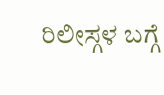ರಿಲೀಸ್ಗಳ ಬಗ್ಗೆ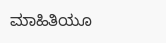ಮಾಹಿತಿಯೂ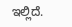ಇಲ್ಲಿದೆ.